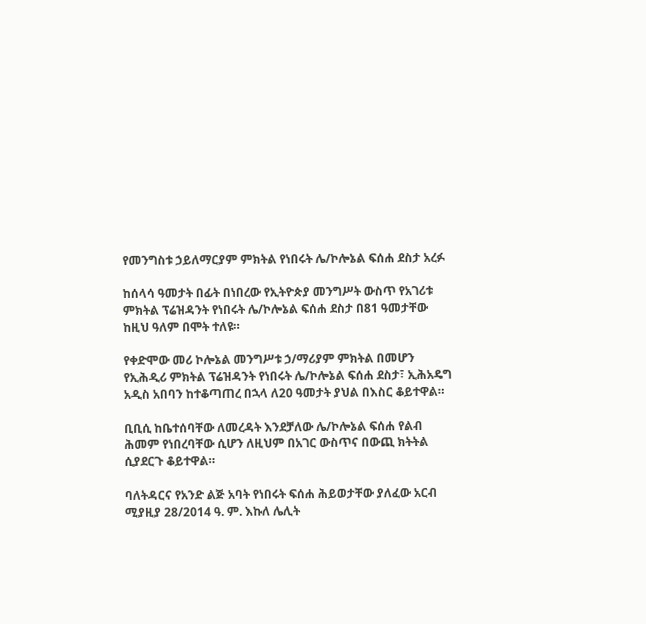የመንግስቱ ኃይለማርያም ምክትል የነበሩት ሌ/ኮሎኔል ፍሰሐ ደስታ አረፉ

ከሰላሳ ዓመታት በፊት በነበረው የኢትዮጵያ መንግሥት ውስጥ የአገሪቱ ምክትል ፕሬዝዳንት የነበሩት ሌ/ኮሎኔል ፍሰሐ ደስታ በ81 ዓመታቸው ከዚህ ዓለም በሞት ተለዩ።

የቀድሞው መሪ ኮሎኔል መንግሥቱ ኃ/ማሪያም ምክትል በመሆን የኢሕዲሪ ምክትል ፕሬዝዳንት የነበሩት ሌ/ኮሎኔል ፍሰሐ ደስታ፣ ኢሕአዴግ አዲስ አበባን ከተቆጣጠረ በኋላ ለ20 ዓመታት ያህል በእስር ቆይተዋል።

ቢቢሲ ከቤተሰባቸው ለመረዳት እንደቻለው ሌ/ኮሎኔል ፍሰሐ የልብ ሕመም የነበረባቸው ሲሆን ለዚህም በአገር ውስጥና በውጪ ክትትል ሲያደርጉ ቆይተዋል።

ባለትዳርና የአንድ ልጅ አባት የነበሩት ፍሰሐ ሕይወታቸው ያለፈው አርብ ሚያዚያ 28/2014 ዓ. ም. እኩለ ሌሊት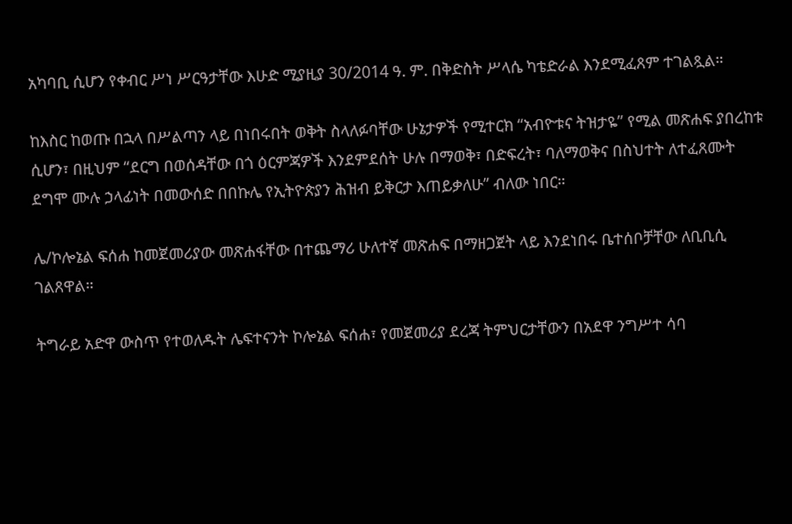አካባቢ ሲሆን የቀብር ሥነ ሥርዓታቸው እሁድ ሚያዚያ 30/2014 ዓ. ም. በቅድስት ሥላሴ ካቴድራል እንደሚፈጸም ተገልጿል።

ከእስር ከወጡ በኋላ በሥልጣን ላይ በነበሩበት ወቅት ስላለፉባቸው ሁኔታዎች የሚተርክ “አብዮቱና ትዝታዬ” የሚል መጽሐፍ ያበረከቱ ሲሆን፣ በዚህም “ደርግ በወሰዳቸው በጎ ዕርምጃዎች እንደምደሰት ሁሉ በማወቅ፣ በድፍረት፣ ባለማወቅና በስህተት ለተፈጸሙት ደግሞ ሙሉ ኃላፊነት በመውሰድ በበኩሌ የኢትዮጵያን ሕዝብ ይቅርታ እጠይቃለሁ” ብለው ነበር።

ሌ/ኮሎኔል ፍሰሐ ከመጀመሪያው መጽሐፋቸው በተጨማሪ ሁለተኛ መጽሐፍ በማዘጋጀት ላይ እንደነበሩ ቤተሰቦቻቸው ለቢቢሲ ገልጸዋል።

ትግራይ አድዋ ውስጥ የተወለዱት ሌፍተናንት ኮሎኔል ፍሰሐ፣ የመጀመሪያ ደረጃ ትምህርታቸውን በአደዋ ንግሥተ ሳባ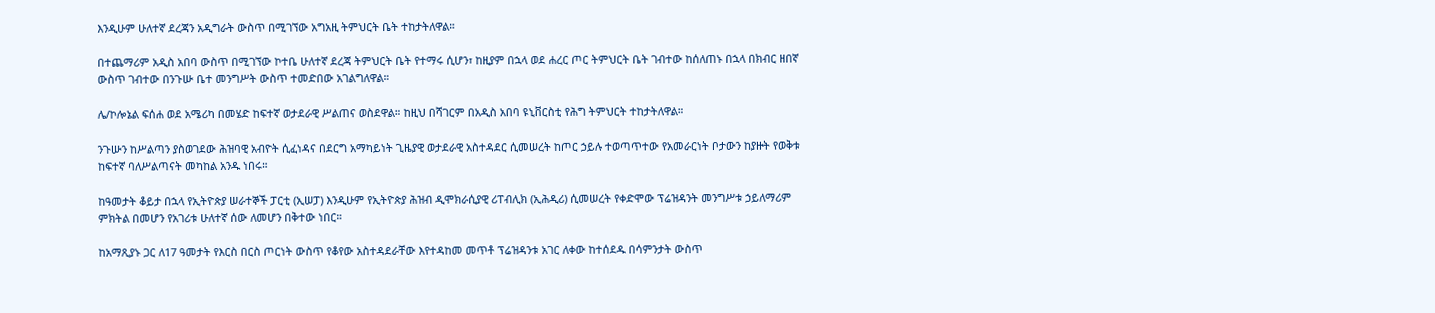እንዲሁም ሁለተኛ ደረጃን አዲግራት ውስጥ በሚገኘው አግአዚ ትምህርት ቤት ተከታትለዋል።

በተጨማሪም አዲስ አበባ ውስጥ በሚገኘው ኮተቤ ሁለተኛ ደረጃ ትምህርት ቤት የተማሩ ሲሆን፣ ከዚያም በኋላ ወደ ሐረር ጦር ትምህርት ቤት ገብተው ከሰለጠኑ በኋላ በክብር ዘበኛ ውስጥ ገብተው በንጉሡ ቤተ መንግሥት ውስጥ ተመድበው አገልግለዋል።

ሌ/ኮሎኔል ፍሰሐ ወደ አሜሪካ በመሄድ ከፍተኛ ወታደራዊ ሥልጠና ወስደዋል። ከዚህ በሻገርም በአዲስ አበባ ዩኒቨርስቲ የሕግ ትምህርት ተከታትለዋል።

ንጉሡን ከሥልጣን ያስወገደው ሕዝባዊ አብዮት ሲፈነዳና በደርግ አማካይነት ጊዜያዊ ወታደራዊ አስተዳደር ሲመሠረት ከጦር ኃይሉ ተወጣጥተው የአመራርነት ቦታውን ከያዙት የወቅቱ ከፍተኛ ባለሥልጣናት መካከል አንዱ ነበሩ።

ከዓመታት ቆይታ በኋላ የኢትዮጵያ ሠራተኞች ፓርቲ (ኢሠፓ) እንዲሁም የኢትዮጵያ ሕዝብ ዲሞክራሲያዊ ሪፐብሊክ (ኢሕዲሪ) ሲመሠረት የቀድሞው ፕሬዝዳንት መንግሥቱ ኃይለማሪም ምክትል በመሆን የአገሪቱ ሁለተኛ ሰው ለመሆን በቅተው ነበር።

ከአማጺያኑ ጋር ለ17 ዓመታት የእርስ በርስ ጦርነት ውስጥ የቆየው አስተዳደራቸው እየተዳከመ መጥቶ ፕሬዝዳንቱ አገር ለቀው ከተሰደዱ በሳምንታት ውስጥ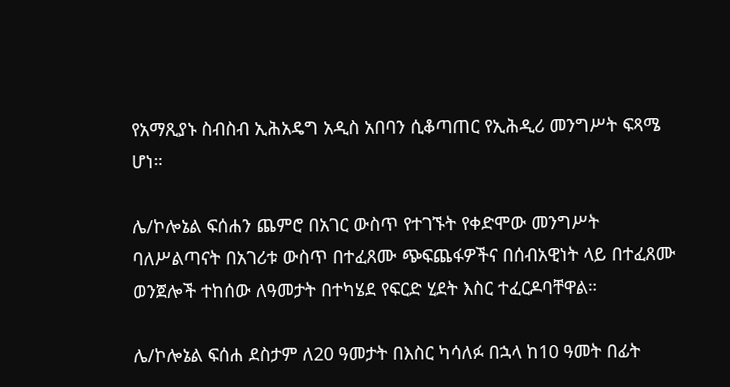የአማጺያኑ ስብስብ ኢሕአዴግ አዲስ አበባን ሲቆጣጠር የኢሕዲሪ መንግሥት ፍጻሜ ሆነ።

ሌ/ኮሎኔል ፍሰሐን ጨምሮ በአገር ውስጥ የተገኙት የቀድሞው መንግሥት ባለሥልጣናት በአገሪቱ ውስጥ በተፈጸሙ ጭፍጨፋዎችና በሰብአዊነት ላይ በተፈጸሙ ወንጀሎች ተከሰው ለዓመታት በተካሄደ የፍርድ ሂደት እስር ተፈርዶባቸዋል።

ሌ/ኮሎኔል ፍሰሐ ደስታም ለ20 ዓመታት በእስር ካሳለፉ በኋላ ከ10 ዓመት በፊት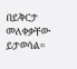በይቅርታ መለቀቃቸው ይታወሳል።